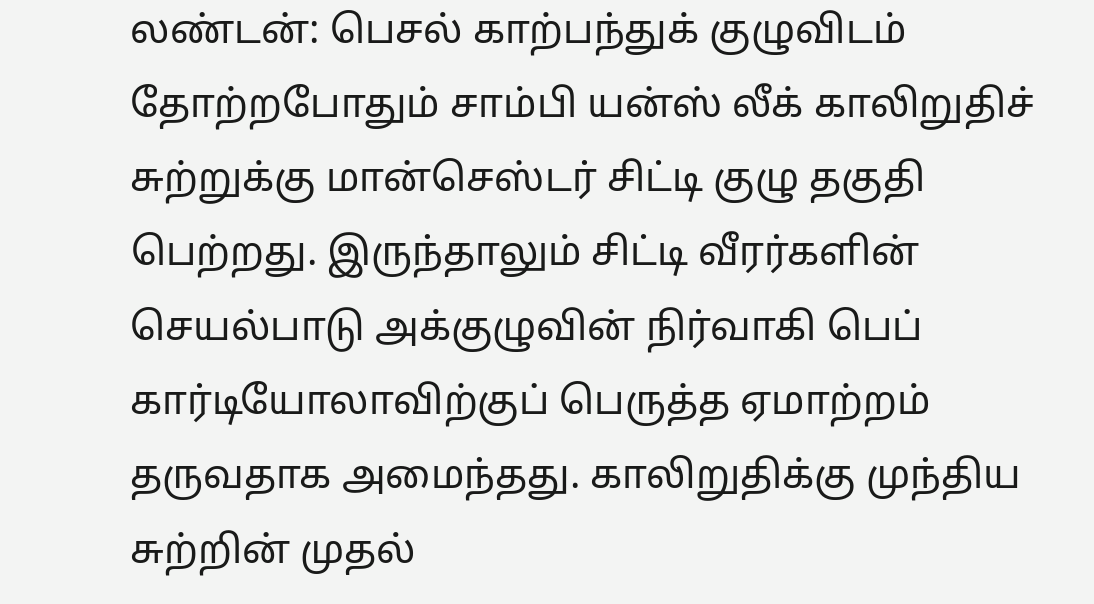லண்டன்: பெசல் காற்பந்துக் குழுவிடம் தோற்றபோதும் சாம்பி யன்ஸ் லீக் காலிறுதிச் சுற்றுக்கு மான்செஸ்டர் சிட்டி குழு தகுதி பெற்றது. இருந்தாலும் சிட்டி வீரர்களின் செயல்பாடு அக்குழுவின் நிர்வாகி பெப் கார்டியோலாவிற்குப் பெருத்த ஏமாற்றம் தருவதாக அமைந்தது. காலிறுதிக்கு முந்திய சுற்றின் முதல்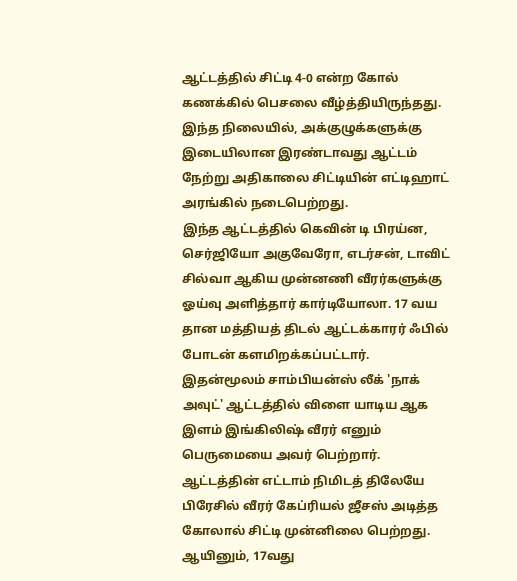ஆட்டத்தில் சிட்டி 4-0 என்ற கோல் கணக்கில் பெசலை வீழ்த்தியிருந்தது. இந்த நிலையில், அக்குழுக்களுக்கு இடையிலான இரண்டாவது ஆட்டம் நேற்று அதிகாலை சிட்டியின் எட்டிஹாட் அரங்கில் நடைபெற்றது.
இந்த ஆட்டத்தில் கெவின் டி பிரய்ன, செர்ஜியோ அகுவேரோ, எடர்சன், டாவிட் சில்வா ஆகிய முன்னணி வீரர்களுக்கு ஓய்வு அளித்தார் கார்டியோலா. 17 வய தான மத்தியத் திடல் ஆட்டக்காரர் ஃபில் போடன் களமிறக்கப்பட்டார். இதன்மூலம் சாம்பியன்ஸ் லீக் 'நாக் அவுட்' ஆட்டத்தில் விளை யாடிய ஆக இளம் இங்கிலிஷ் வீரர் எனும் பெருமையை அவர் பெற்றார்.
ஆட்டத்தின் எட்டாம் நிமிடத் திலேயே பிரேசில் வீரர் கேப்ரியல் ஜீசஸ் அடித்த கோலால் சிட்டி முன்னிலை பெற்றது. ஆயினும், 17வது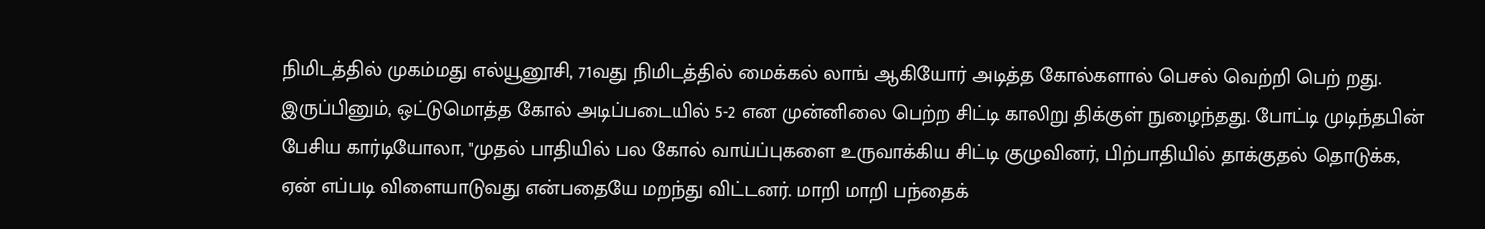நிமிடத்தில் முகம்மது எல்யூனூசி, 71வது நிமிடத்தில் மைக்கல் லாங் ஆகியோர் அடித்த கோல்களால் பெசல் வெற்றி பெற் றது. இருப்பினும், ஒட்டுமொத்த கோல் அடிப்படையில் 5-2 என முன்னிலை பெற்ற சிட்டி காலிறு திக்குள் நுழைந்தது. போட்டி முடிந்தபின் பேசிய கார்டியோலா, "முதல் பாதியில் பல கோல் வாய்ப்புகளை உருவாக்கிய சிட்டி குழுவினர், பிற்பாதியில் தாக்குதல் தொடுக்க, ஏன் எப்படி விளையாடுவது என்பதையே மறந்து விட்டனர். மாறி மாறி பந்தைக்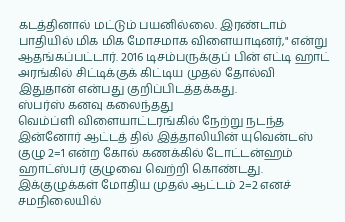கடத்தினால் மட்டும் பயனில்லை. இரண்டாம் பாதியில் மிக மிக மோசமாக விளையாடினர்," என்று ஆதங்கப்பட்டார். 2016 டிசம்பருக்குப் பின் எட்டி ஹாட் அரங்கில் சிட்டிக்குக் கிட்டிய முதல் தோல்வி இதுதான் என்பது குறிப்பிடத்தக்கது.
ஸ்பர்ஸ் கனவு கலைந்தது
வெம்ப்ளி விளையாட்டரங்கில் நேற்று நடந்த இன்னோர் ஆட்டத் தில் இத்தாலியின் யுவென்டஸ் குழு 2=1 என்ற கோல் கணக்கில் டோட்டன்ஹம் ஹாட்ஸ்பர் குழுவை வெற்றி கொண்டது. இக்குழுக்கள் மோதிய முதல் ஆட்டம் 2=2 எனச் சமநிலையில்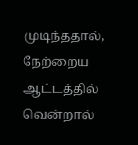முடிந்ததால், நேற்றைய ஆட்டத்தில் வென்றால்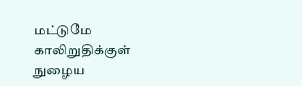மட்டுமே காலிறுதிக்குள் நுழைய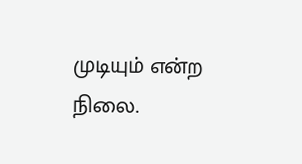முடியும் என்ற நிலை.